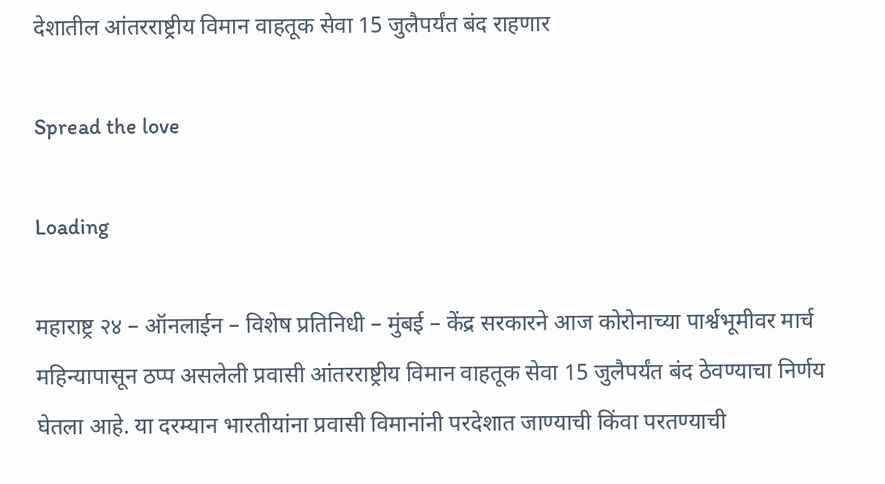देशातील आंतरराष्ट्रीय विमान वाहतूक सेवा 15 जुलैपर्यंत बंद राहणार

Spread the love

Loading

महाराष्ट्र २४ – ऑनलाईन – विशेष प्रतिनिधी – मुंबई – केंद्र सरकारने आज कोरोनाच्या पार्श्वभूमीवर मार्च महिन्यापासून ठप्प असलेली प्रवासी आंतरराष्ट्रीय विमान वाहतूक सेवा 15 जुलैपर्यंत बंद ठेवण्याचा निर्णय घेतला आहे. या दरम्यान भारतीयांना प्रवासी विमानांनी परदेशात जाण्याची किंवा परतण्याची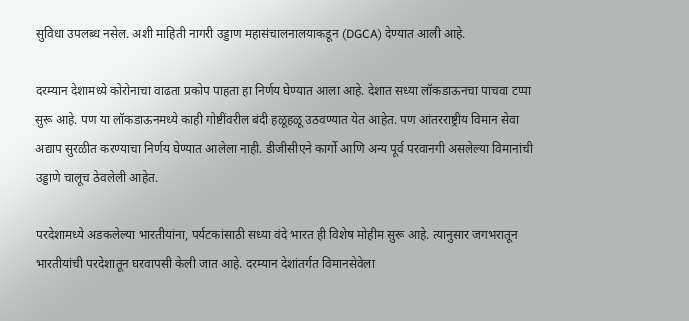सुविधा उपलब्ध नसेल. अशी माहिती नागरी उड्डाण महासंचालनालयाकडून (DGCA) देण्यात आली आहे.

दरम्यान देशामध्ये कोरोनाचा वाढता प्रकोप पाहता हा निर्णय घेण्यात आला आहे. देशात सध्या लॉकडाऊनचा पाचवा टप्पा सुरू आहे. पण या लॉकडाऊनमध्ये काही गोष्टींवरील बंदी हळूहळू उठवण्यात येत आहेत. पण आंतरराष्ट्रीय विमान सेवा अद्याप सुरळीत करण्याचा निर्णय घेण्यात आलेला नाही. डीजीसीएने कार्गो आणि अन्य पूर्व परवानगी असलेल्या विमानांची उड्डाणे चालूच ठेवलेली आहेत.

परदेशामध्ये अडकलेल्या भारतीयांना, पर्यटकांसाठी सध्या वंदे भारत ही विशेष मोहीम सुरू आहे. त्यानुसार जगभरातून भारतीयांची परदेशातून घरवापसी केली जात आहे. दरम्यान देशांतर्गत विमानसेवेला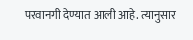परवानगी देण्यात आली आहे. त्यानुसार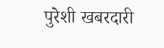पुरेशी खबरदारी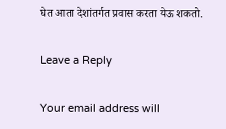घेत आता देशांतर्गत प्रवास करता येऊ शकतो.

Leave a Reply

Your email address will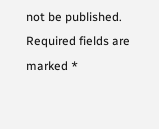not be published. Required fields are marked *